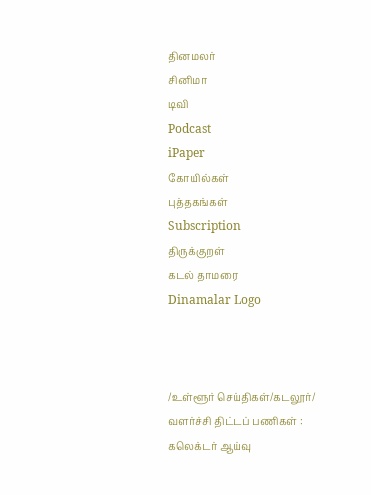தினமலர்
சினிமா
டிவி
Podcast
iPaper
கோயில்கள்
புத்தகங்கள்
Subscription
திருக்குறள்
கடல் தாமரை
Dinamalar Logo



/உள்ளூர் செய்திகள்/கடலூர்/ வளர்ச்சி திட்டப் பணிகள் : கலெக்டர் ஆய்வு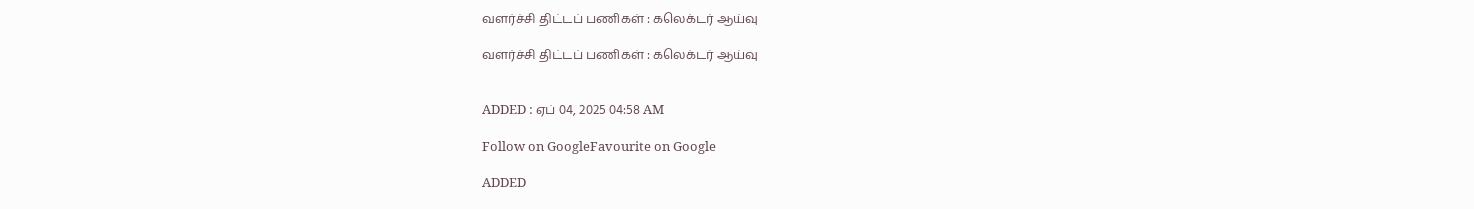வளர்ச்சி திட்டப் பணிகள் : கலெக்டர் ஆய்வு

வளர்ச்சி திட்டப் பணிகள் : கலெக்டர் ஆய்வு


ADDED : ஏப் 04, 2025 04:58 AM

Follow on GoogleFavourite on Google

ADDED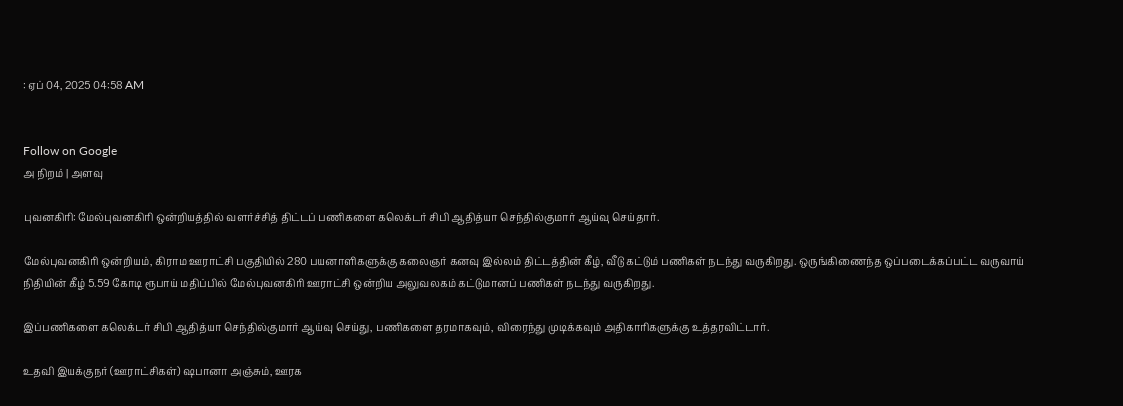: ஏப் 04, 2025 04:58 AM


Follow on Google
அ நிறம் | அளவு

புவனகிரி: மேல்புவனகிரி ஒன்றியத்தில் வளர்ச்சித் திட்டப் பணிகளை கலெக்டர் சிபி ஆதித்யா செந்தில்குமார் ஆய்வு செய்தார்.

மேல்புவனகிரி ஒன்றியம், கிராம ஊராட்சி பகுதியில் 280 பயனாளிகளுக்கு கலைஞர் கனவு இல்லம் திட்டத்தின் கீழ், வீடு கட்டும் பணிகள் நடந்து வருகிறது. ஒருங்கிணைந்த ஒப்படைக்கப்பட்ட வருவாய் நிதியின் கீழ் 5.59 கோடி ரூபாய் மதிப்பில் மேல்புவனகிரி ஊராட்சி ஒன்றிய அலுவலகம் கட்டுமானப் பணிகள் நடந்து வருகிறது.

இப்பணிகளை கலெக்டர் சிபி ஆதித்யா செந்தில்குமார் ஆய்வு செய்து, பணிகளை தரமாகவும், விரைந்து முடிக்கவும் அதிகாரிகளுக்கு உத்தரவிட்டார்.

உதவி இயக்குநர் (ஊராட்சிகள்) ஷபானா அஞ்சும், ஊரக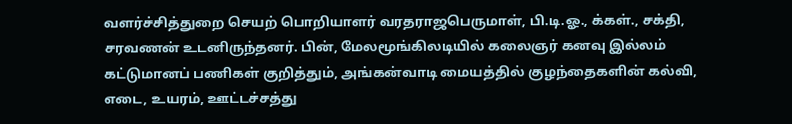வளர்ச்சித்துறை செயற் பொறியாளர் வரதராஜபெருமாள், பி.டி.ஓ., க்கள்., சக்தி, சரவணன் உடனிருந்தனர். பின், மேலமூங்கிலடியில் கலைஞர் கனவு இல்லம் கட்டுமானப் பணிகள் குறித்தும், அங்கன்வாடி மையத்தில் குழந்தைகளின் கல்வி, எடை, உயரம், ஊட்டச்சத்து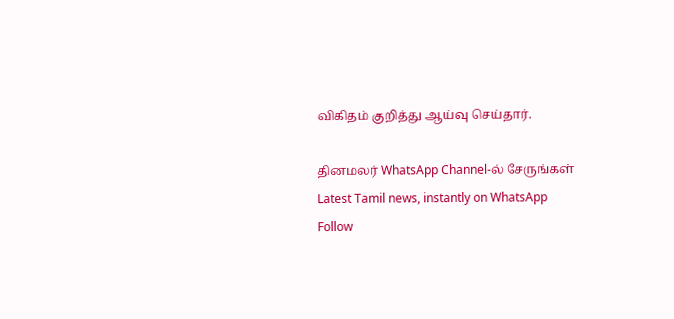விகிதம் குறித்து ஆய்வு செய்தார்.

தினமலர் WhatsApp Channel-ல் சேருங்கள்
Latest Tamil news, instantly on WhatsApp
Follow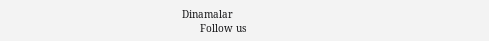Dinamalar
      Follow us